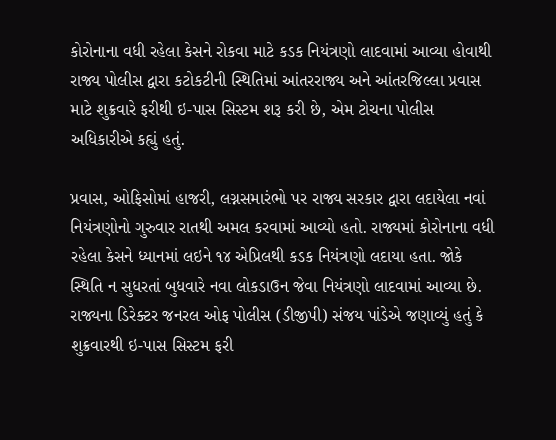કોરોનાના વધી રહેલા કેસને રોકવા માટે કડક નિયંત્રણો લાદવામાં આવ્યા હોવાથી રાજ્ય પોલીસ દ્વારા કટોકટીની સ્થિતિમાં આંતરરાજ્ય અને આંતરજિલ્લા પ્રવાસ માટે શુક્રવારે ફરીથી ઇ-પાસ સિસ્ટમ શરૂ કરી છે, એમ ટોચના પોલીસ અધિકારીએ કહ્યું હતું.

પ્રવાસ, ઓફિસોમાં હાજરી, લગ્નસમારંભો પર રાજ્ય સરકાર દ્વારા લદાયેલા નવાં નિયંત્રણોનો ગુરુવાર રાતથી અમલ કરવામાં આવ્યો હતો. રાજ્યમાં કોરોનાના વધી રહેલા કેસને ધ્યાનમાં લઇને ૧૪ એપ્રિલથી કડક નિયંત્રણો લદાયા હતા. જોકે સ્થિતિ ન સુધરતાં બુધવારે નવા લોકડાઉન જેવા નિયંત્રણો લાદવામાં આવ્યા છે.
રાજ્યના ડિરેક્ટર જનરલ ઓફ પોલીસ (ડીજીપી) સંજય પાંડેએ જણાવ્યું હતું કે શુક્રવારથી ઇ-પાસ સિસ્ટમ ફરી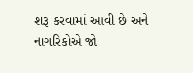શરૂ કરવામાં આવી છે અને નાગરિકોએ જો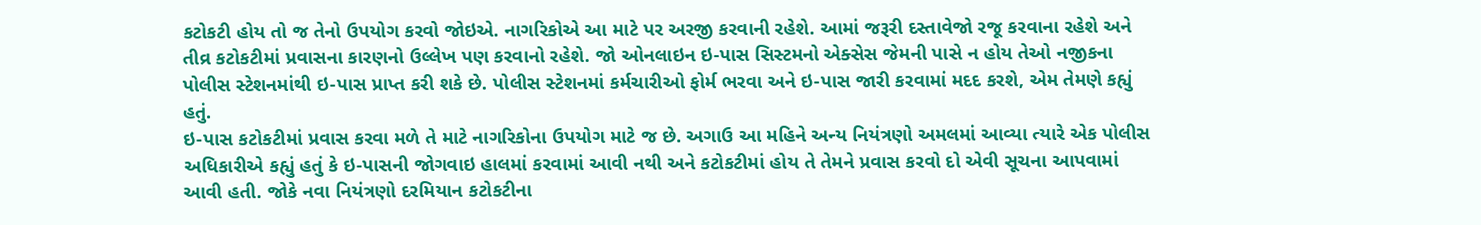કટોકટી હોય તો જ તેનો ઉપયોગ કરવો જોઇએ. નાગરિકોએ આ માટે પર અરજી કરવાની રહેશે. આમાં જરૂરી દસ્તાવેજો રજૂ કરવાના રહેશે અને તીવ્ર કટોકટીમાં પ્રવાસના કારણનો ઉલ્લેખ પણ કરવાનો રહેશે. જો ઓનલાઇન ઇ-પાસ સિસ્ટમનો એક્સેસ જેમની પાસે ન હોય તેઓ નજીકના પોલીસ સ્ટેશનમાંથી ઇ-પાસ પ્રાપ્ત કરી શકે છે. પોલીસ સ્ટેશનમાં કર્મચારીઓ ફોર્મ ભરવા અને ઇ-પાસ જારી કરવામાં મદદ કરશે, એમ તેમણે કહ્યું હતું.
ઇ-પાસ કટોકટીમાં પ્રવાસ કરવા મળે તે માટે નાગરિકોના ઉપયોગ માટે જ છે. અગાઉ આ મહિને અન્ય નિયંત્રણો અમલમાં આવ્યા ત્યારે એક પોલીસ અધિકારીએ કહ્યું હતું કે ઇ-પાસની જોગવાઇ હાલમાં કરવામાં આવી નથી અને કટોકટીમાં હોય તે તેમને પ્રવાસ કરવો દો એવી સૂચના આપવામાં આવી હતી. જોકે નવા નિયંત્રણો દરમિયાન કટોકટીના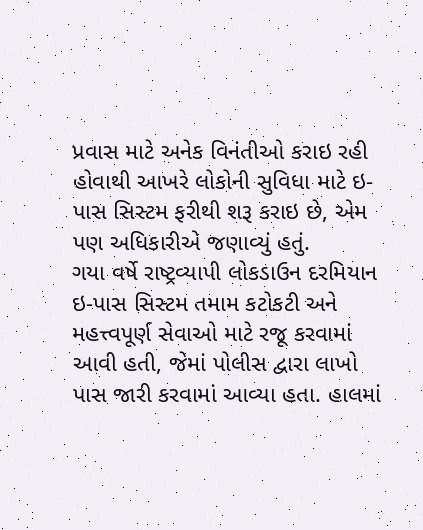પ્રવાસ માટે અનેક વિનંતીઓ કરાઇ રહી હોવાથી આખરે લોકોની સુવિધા માટે ઇ-પાસ સિસ્ટમ ફરીથી શરૂ કરાઇ છે, એમ પણ અધિકારીએ જણાવ્યું હતું.
ગયા વર્ષે રાષ્ટ્રવ્યાપી લોકડાઉન દરમિયાન ઇ-પાસ સિસ્ટમ તમામ કટોકટી અને મહત્ત્વપૂર્ણ સેવાઓ માટે રજૂ કરવામાં આવી હતી, જેમાં પોલીસ દ્વારા લાખો પાસ જારી કરવામાં આવ્યા હતા. હાલમાં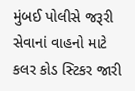મુંબઈ પોલીસે જરૂરી સેવાનાં વાહનો માટે કલર કોડ સ્ટિકર જારી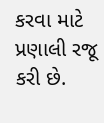કરવા માટે પ્રણાલી રજૂ કરી છે.